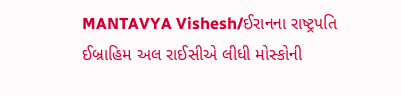MANTAVYA Vishesh/ઈરાનના રાષ્ટ્રપતિ ઈબ્રાહિમ અલ રાઈસીએ લીધી મોસ્કોની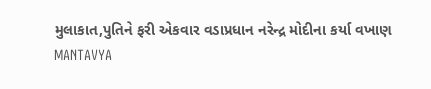મુલાકાત,પુતિને ફરી એકવાર વડાપ્રધાન નરેન્દ્ર મોદીના કર્યા વખાણ
MANTAVYA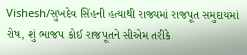Vishesh/સુખદેવ સિંહની હત્યાથી રાજ્યમાં રાજપૂત સમુદાયમાં રોષ, શું ભાજપ કોઈ રાજપૂતને સીએમ તરીકે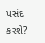પસંદ કરશે?